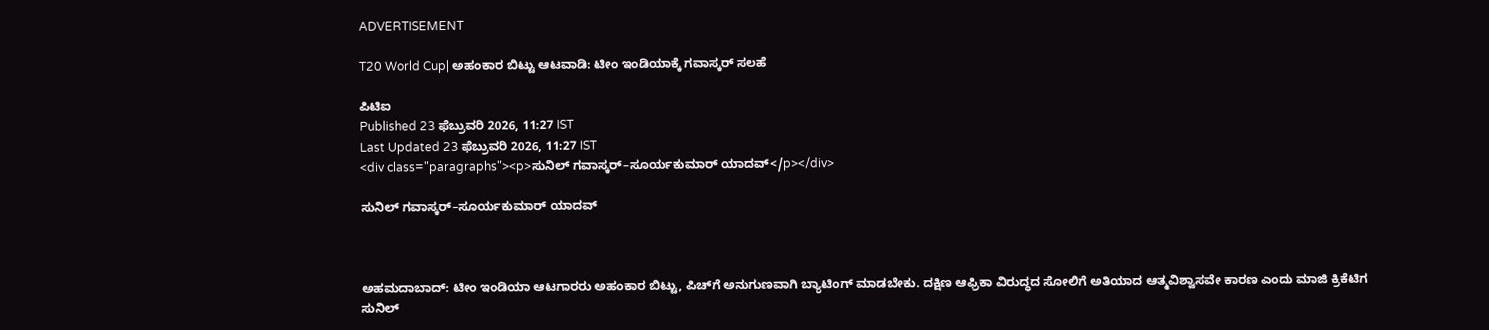ADVERTISEMENT

T20 World Cup| ಅಹಂಕಾರ ಬಿಟ್ಟು ಆಟವಾಡಿ: ಟೀಂ ಇಂಡಿಯಾಕ್ಕೆ ಗವಾಸ್ಕರ್ ಸಲಹೆ

ಪಿಟಿಐ
Published 23 ಫೆಬ್ರುವರಿ 2026, 11:27 IST
Last Updated 23 ಫೆಬ್ರುವರಿ 2026, 11:27 IST
<div class="paragraphs"><p>ಸುನಿಲ್ ಗವಾಸ್ಕರ್–ಸೂರ್ಯಕುಮಾರ್ ಯಾದವ್</p></div>

ಸುನಿಲ್ ಗವಾಸ್ಕರ್–ಸೂರ್ಯಕುಮಾರ್ ಯಾದವ್



ಅಹಮದಾಬಾದ್: ಟೀಂ ಇಂಡಿಯಾ ಆಟಗಾರರು ಅಹಂಕಾರ ಬಿಟ್ಟು, ಪಿಚ್‌ಗೆ ಅನುಗುಣವಾಗಿ ಬ್ಯಾಟಿಂಗ್ ಮಾಡಬೇಕು. ದಕ್ಷಿಣ ಆಫ್ರಿಕಾ ವಿರುದ್ಧದ ಸೋಲಿಗೆ ಅತಿಯಾದ ಆತ್ಮವಿಶ್ವಾಸವೇ ಕಾರಣ ಎಂದು ಮಾಜಿ ಕ್ರಿಕೆಟಿಗ ಸುನಿಲ್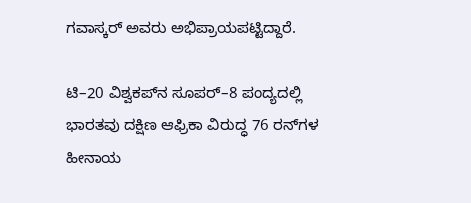ಗವಾಸ್ಕರ್ ಅವರು ಅಭಿಪ್ರಾಯಪಟ್ಟಿದ್ದಾರೆ.

ಟಿ–20 ವಿಶ್ವಕಪ್‌ನ ಸೂಪರ್‌–8 ಪಂದ್ಯದಲ್ಲಿ ಭಾರತವು ದಕ್ಷಿಣ ಆಫ್ರಿಕಾ ವಿರುದ್ಧ 76 ರನ್‌ಗಳ ಹೀನಾಯ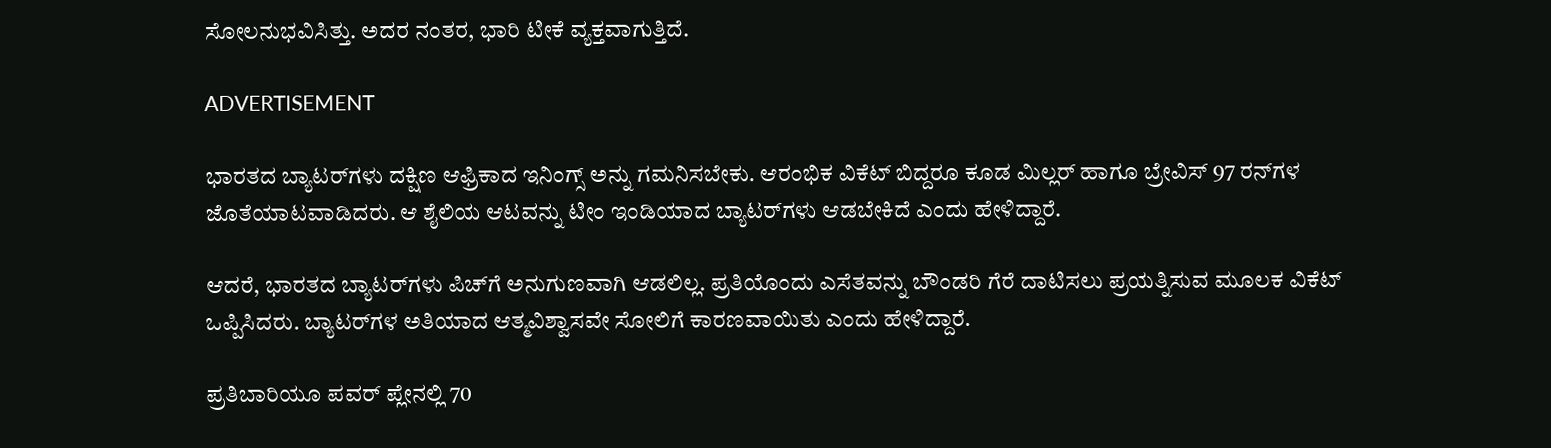ಸೋಲನುಭವಿಸಿತ್ತು. ಅದರ ನಂತರ, ಭಾರಿ ಟೀಕೆ ವ್ಯಕ್ತವಾಗುತ್ತಿದೆ.

ADVERTISEMENT

ಭಾರತದ ಬ್ಯಾಟರ್‌ಗಳು ದಕ್ಷಿಣ ಆಫ್ರಿಕಾದ ಇನಿಂಗ್ಸ್ ಅನ್ನು ಗಮನಿಸಬೇಕು. ಆರಂಭಿಕ ವಿಕೆಟ್‌ ಬಿದ್ದರೂ ಕೂಡ ಮಿಲ್ಲರ್ ಹಾಗೂ ಬ್ರೇವಿಸ್ 97 ರನ್‌ಗಳ ಜೊತೆಯಾಟವಾಡಿದರು. ಆ ಶೈಲಿಯ ಆಟವನ್ನು ಟೀಂ ಇಂಡಿಯಾದ ಬ್ಯಾಟರ್‌ಗಳು ಆಡಬೇಕಿದೆ ಎಂದು ಹೇಳಿದ್ದಾರೆ.

ಆದರೆ, ಭಾರತದ ಬ್ಯಾಟರ್‌ಗಳು ಪಿಚ್‌ಗೆ ಅನುಗುಣವಾಗಿ ಆಡಲಿಲ್ಲ. ಪ್ರತಿಯೊಂದು ಎಸೆತವನ್ನು ಬೌಂಡರಿ ಗೆರೆ ದಾಟಿಸಲು ಪ್ರಯತ್ನಿಸುವ ಮೂಲಕ ವಿಕೆಟ್ ಒಪ್ಪಿಸಿದರು. ಬ್ಯಾಟರ್‌ಗಳ ಅತಿಯಾದ ಆತ್ಮವಿಶ್ವಾಸವೇ ಸೋಲಿಗೆ ಕಾರಣವಾಯಿತು ಎಂದು ಹೇಳಿದ್ದಾರೆ.

ಪ್ರತಿಬಾರಿಯೂ ಪವರ್‌ ಪ್ಲೇನಲ್ಲಿ 70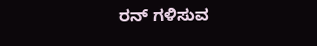ರನ್‌ ಗಳಿಸುವ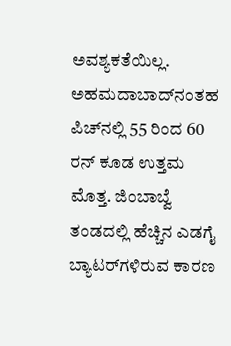ಅವಶ್ಯಕತೆಯಿಲ್ಲ. ಅಹಮದಾಬಾದ್‌ನಂತಹ ಪಿಚ್‌ನಲ್ಲಿ 55 ರಿಂದ 60 ರನ್ ಕೂಡ ಉತ್ತಮ ಮೊತ್ತ. ಜಿಂಬಾಬ್ವೆ ತಂಡದಲ್ಲಿ ಹೆಚ್ಚಿನ ಎಡಗೈ ಬ್ಯಾಟರ್‌ಗಳಿರುವ ಕಾರಣ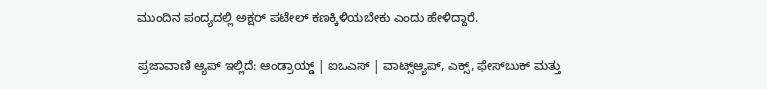ಮುಂದಿನ ಪಂದ್ಯದಲ್ಲಿ ಅಕ್ಷರ್ ಪಟೇಲ್ ಕಣಕ್ಕಿಳಿಯಬೇಕು ಎಂದು ಹೇಳಿದ್ದಾರೆ.

ಪ್ರಜಾವಾಣಿ ಆ್ಯಪ್ ಇಲ್ಲಿದೆ: ಆಂಡ್ರಾಯ್ಡ್ | ಐಒಎಸ್ | ವಾಟ್ಸ್ಆ್ಯಪ್, ಎಕ್ಸ್, ಫೇಸ್‌ಬುಕ್ ಮತ್ತು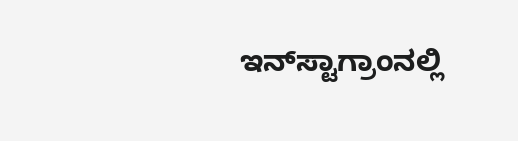ಇನ್‌ಸ್ಟಾಗ್ರಾಂನಲ್ಲಿ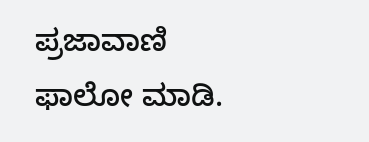ಪ್ರಜಾವಾಣಿ ಫಾಲೋ ಮಾಡಿ.